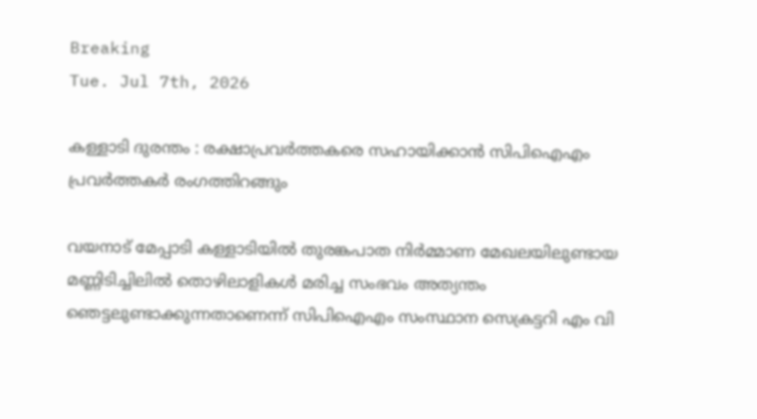Breaking
Tue. Jul 7th, 2026

കള്ളാടി ദുരന്തം : രക്ഷാപ്രവർത്തകരെ സഹായിക്കാൻ സിപിഐഎം പ്രവർത്തകർ രംഗത്തിറങ്ങും

വയനാട് മേപ്പാടി കള്ളാടിയിൽ തുരങ്കപാത നിർമ്മാണ മേഖലയിലുണ്ടായ മണ്ണിടിച്ചിലിൽ തൊഴിലാളികൾ മരിച്ച സംഭവം അത്യന്തം ഞെട്ടലുണ്ടാക്കുന്നതാണെന്ന് സിപിഐഎം സംസ്ഥാന സെക്രട്ടറി എം വി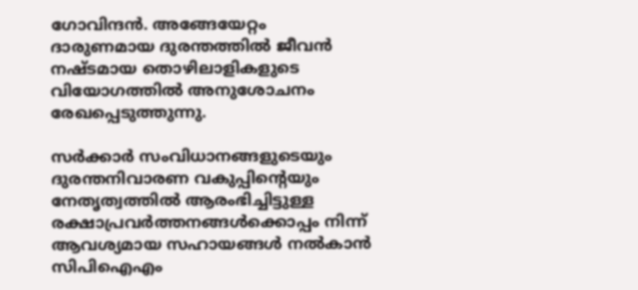ഗോവിന്ദൻ. അങ്ങേയേറ്റം ദാരുണമായ ദുരന്തത്തിൽ ജീവൻ നഷ്ടമായ തൊഴിലാളികളുടെ വിയോഗത്തിൽ അനുശോചനം രേഖപ്പെടുത്തുന്നു.

സർക്കാർ സംവിധാനങ്ങളുടെയും ദുരന്തനിവാരണ വകുപ്പിന്റെയും നേതൃത്വത്തിൽ ആരംഭിച്ചിട്ടുള്ള രക്ഷാപ്രവർത്തനങ്ങൾക്കൊപ്പം നിന്ന്‌ ആവശ്യമായ സഹായങ്ങൾ നൽകാൻ സിപിഐഎം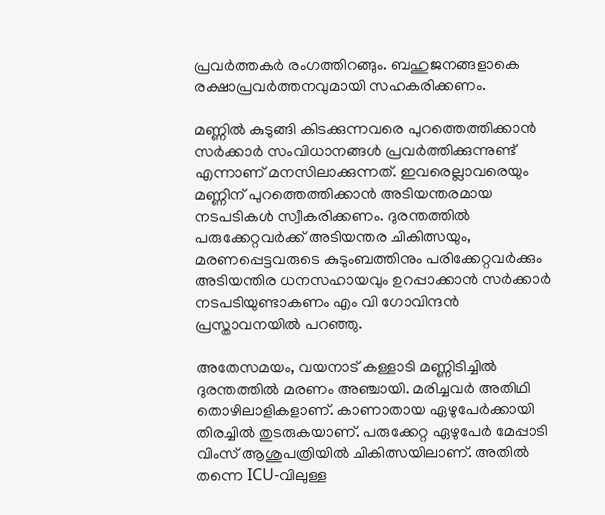പ്രവർത്തകർ രംഗത്തിറങ്ങും. ബഹുജനങ്ങളാകെ രക്ഷാപ്രവർത്തനവുമായി സഹകരിക്കണം.

മണ്ണിൽ കുടുങ്ങി കിടക്കുന്നവരെ പുറത്തെത്തിക്കാൻ സർക്കാർ സംവിധാനങ്ങൾ പ്രവർത്തിക്കുന്നുണ്ട്‌ എന്നാണ്‌ മനസിലാക്കുന്നത്‌. ഇവരെല്ലാവരെയും മണ്ണിന്‌ പുറത്തെത്തിക്കാൻ അടിയന്തരമായ നടപടികൾ സ്വീകരിക്കണം. ദുരന്തത്തിൽ പരുക്കേറ്റവർക്ക്‌ അടിയന്തര ചികിത്സയും, മരണപ്പെട്ടവരുടെ കുടുംബത്തിനും പരിക്കേറ്റവർക്കും അടിയന്തിര ധനസഹായവും ഉറപ്പാക്കാൻ സർക്കാർ നടപടിയുണ്ടാകണം എം വി ഗോവിന്ദൻ പ്രസ്താവനയിൽ പറഞ്ഞു.

അതേസമയം, വയനാട് കള്ളാടി മണ്ണിടിച്ചിൽ ദുരന്തത്തിൽ മരണം അഞ്ചായി. മരിച്ചവർ അതിഥി തൊഴിലാളികളാണ്. കാണാതായ ഏഴുപേർക്കായി തിരച്ചിൽ തുടരുകയാണ്. പരുക്കേറ്റ ഏഴുപേർ മേപ്പാടി വിംസ് ആശുപത്രിയിൽ ചികിത്സയിലാണ്. അതിൽ തന്നെ ICU-വിലുള്ള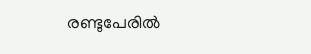രണ്ടുപേരിൽ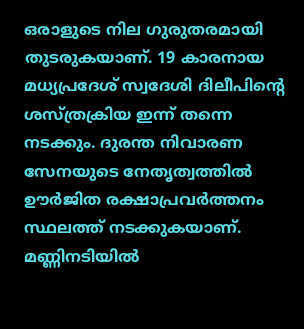ഒരാളുടെ നില ഗുരുതരമായി തുടരുകയാണ്. 19 കാരനായ മധ്യപ്രദേശ് സ്വദേശി ദിലീപിന്റെ ശസ്ത്രക്രിയ ഇന്ന് തന്നെ നടക്കും. ദുരന്ത നിവാരണ സേനയുടെ നേതൃത്വത്തിൽ ഊർജിത രക്ഷാപ്രവർത്തനം സ്ഥലത്ത് നടക്കുകയാണ്. മണ്ണിനടിയിൽ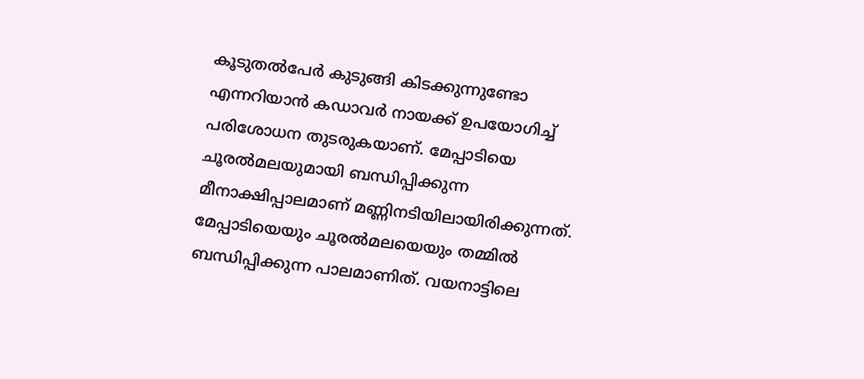കൂടുതൽപേർ കുടുങ്ങി കിടക്കുന്നുണ്ടോ എന്നറിയാൻ കഡാവർ നായക്ക് ഉപയോഗിച്ച് പരിശോധന തുടരുകയാണ്. മേപ്പാടിയെ ചൂരൽമലയുമായി ബന്ധിപ്പിക്കുന്ന മീനാക്ഷിപ്പാലമാണ് മണ്ണിനടിയിലായിരിക്കുന്നത്. മേപ്പാടിയെയും ചൂരൽമലയെയും തമ്മിൽ ബന്ധിപ്പിക്കുന്ന പാലമാണിത്. വയനാട്ടിലെ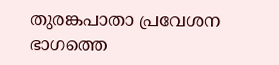തുരങ്കപാതാ പ്രവേശന ഭാഗത്തെ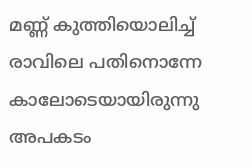മണ്ണ് കുത്തിയൊലിച്ച് രാവിലെ പതിനൊന്നേ കാലോടെയായിരുന്നു അപകടം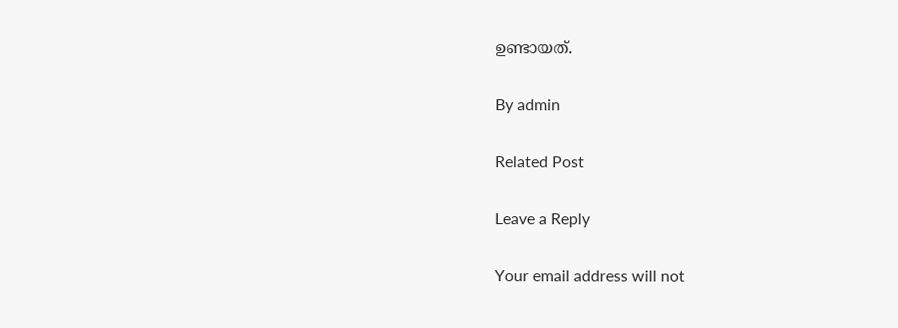ഉണ്ടായത്.

By admin

Related Post

Leave a Reply

Your email address will not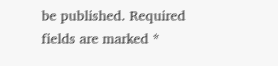be published. Required fields are marked *